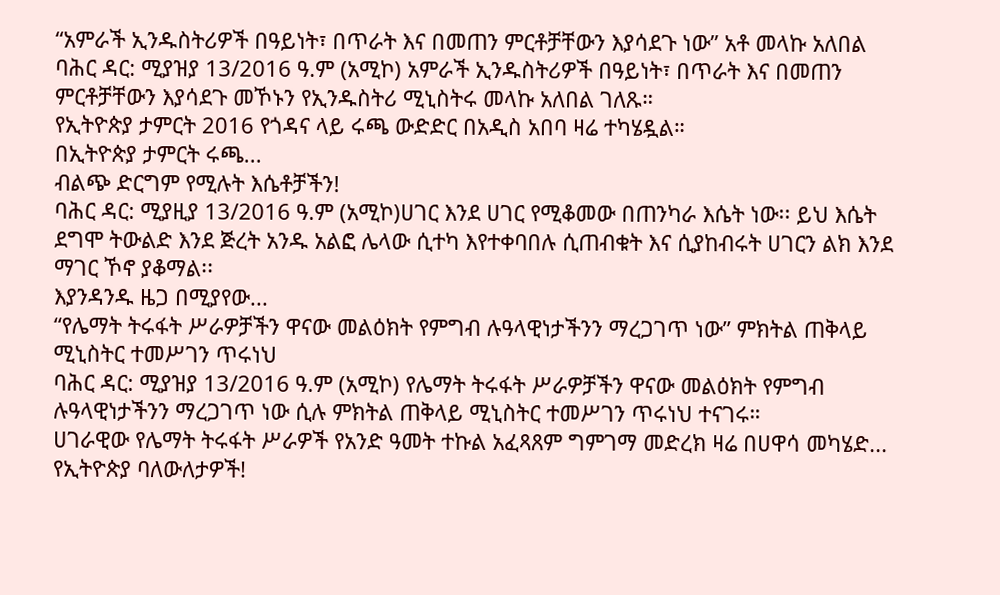“አምራች ኢንዱስትሪዎች በዓይነት፣ በጥራት እና በመጠን ምርቶቻቸውን እያሳደጉ ነው” አቶ መላኩ አለበል
ባሕር ዳር: ሚያዝያ 13/2016 ዓ.ም (አሚኮ) አምራች ኢንዱስትሪዎች በዓይነት፣ በጥራት እና በመጠን ምርቶቻቸውን እያሳደጉ መኾኑን የኢንዱስትሪ ሚኒስትሩ መላኩ አለበል ገለጹ።
የኢትዮጵያ ታምርት 2016 የጎዳና ላይ ሩጫ ውድድር በአዲስ አበባ ዛሬ ተካሄዷል።
በኢትዮጵያ ታምርት ሩጫ...
ብልጭ ድርግም የሚሉት እሴቶቻችን!
ባሕር ዳር: ሚያዚያ 13/2016 ዓ.ም (አሚኮ)ሀገር እንደ ሀገር የሚቆመው በጠንካራ እሴት ነው፡፡ ይህ እሴት ደግሞ ትውልድ እንደ ጅረት አንዱ አልፎ ሌላው ሲተካ እየተቀባበሉ ሲጠብቁት እና ሲያከብሩት ሀገርን ልክ እንደ ማገር ኾኖ ያቆማል፡፡
እያንዳንዱ ዜጋ በሚያየው...
“የሌማት ትሩፋት ሥራዎቻችን ዋናው መልዕክት የምግብ ሉዓላዊነታችንን ማረጋገጥ ነው” ምክትል ጠቅላይ ሚኒስትር ተመሥገን ጥሩነህ
ባሕር ዳር: ሚያዝያ 13/2016 ዓ.ም (አሚኮ) የሌማት ትሩፋት ሥራዎቻችን ዋናው መልዕክት የምግብ ሉዓላዊነታችንን ማረጋገጥ ነው ሲሉ ምክትል ጠቅላይ ሚኒስትር ተመሥገን ጥሩነህ ተናገሩ።
ሀገራዊው የሌማት ትሩፋት ሥራዎች የአንድ ዓመት ተኩል አፈጻጸም ግምገማ መድረክ ዛሬ በሀዋሳ መካሄድ...
የኢትዮጵያ ባለውለታዎች!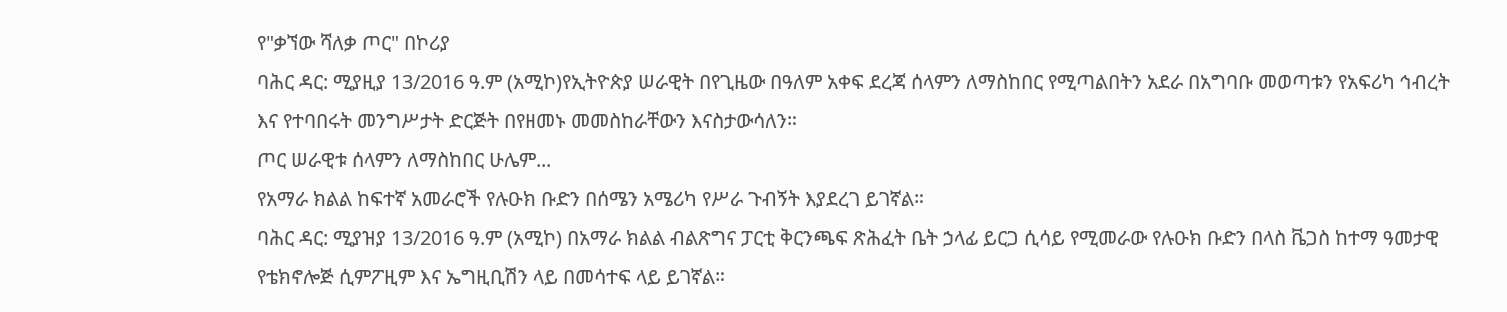የ"ቃኘው ሻለቃ ጦር" በኮሪያ
ባሕር ዳር: ሚያዚያ 13/2016 ዓ.ም (አሚኮ)የኢትዮጵያ ሠራዊት በየጊዜው በዓለም አቀፍ ደረጃ ሰላምን ለማስከበር የሚጣልበትን አደራ በአግባቡ መወጣቱን የአፍሪካ ኅብረት እና የተባበሩት መንግሥታት ድርጅት በየዘመኑ መመስከራቸውን እናስታውሳለን።
ጦር ሠራዊቱ ሰላምን ለማስከበር ሁሌም...
የአማራ ክልል ከፍተኛ አመራሮች የሉዑክ ቡድን በሰሜን አሜሪካ የሥራ ጉብኝት እያደረገ ይገኛል።
ባሕር ዳር: ሚያዝያ 13/2016 ዓ.ም (አሚኮ) በአማራ ክልል ብልጽግና ፓርቲ ቅርንጫፍ ጽሕፈት ቤት ኃላፊ ይርጋ ሲሳይ የሚመራው የሉዑክ ቡድን በላስ ቬጋስ ከተማ ዓመታዊ የቴክኖሎጅ ሲምፖዚም እና ኤግዚቢሽን ላይ በመሳተፍ ላይ ይገኛል።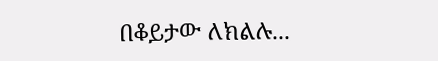በቆይታው ለክልሉ...